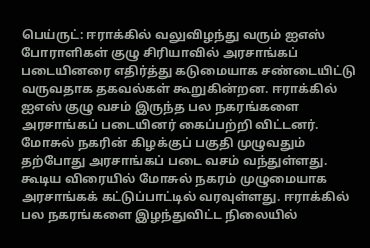பெய்ருட்: ஈராக்கில் வலுவிழந்து வரும் ஐஎஸ் போராளிகள் குழு சிரியாவில் அரசாங்கப் படையினரை எதிர்த்து கடுமையாக சண்டையிட்டு வருவதாக தகவல்கள் கூறுகின்றன. ஈராக்கில் ஐஎஸ் குழு வசம் இருந்த பல நகரங்களை அரசாங்கப் படையினர் கைப்பற்றி விட்டனர். மோசுல் நகரின் கிழக்குப் பகுதி முழுவதும் தற்போது அரசாங்கப் படை வசம் வந்துள்ளது. கூடிய விரையில் மோசுல் நகரம் முழுமையாக அரசாங்கக் கட்டுப்பாட்டில் வரவுள்ளது. ஈராக்கில் பல நகரங்களை இழந்துவிட்ட நிலையில்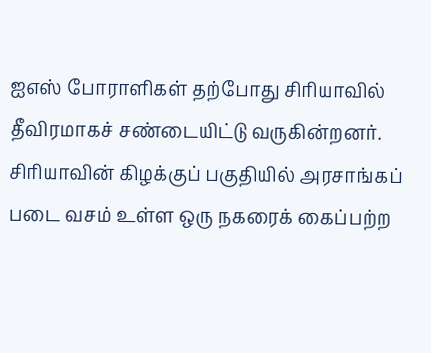ஐஎஸ் போராளிகள் தற்போது சிரியாவில் தீவிரமாகச் சண்டையிட்டு வருகின்றனர். சிரியாவின் கிழக்குப் பகுதியில் அரசாங்கப் படை வசம் உள்ள ஒரு நகரைக் கைப்பற்ற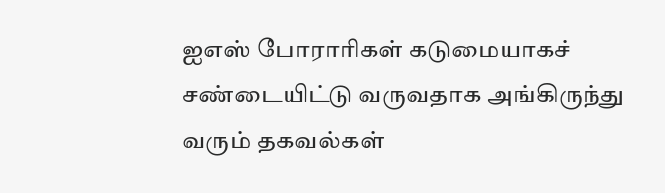ஐஎஸ் போராரிகள் கடுமையாகச் சண்டையிட்டு வருவதாக அங்கிருந்து வரும் தகவல்கள்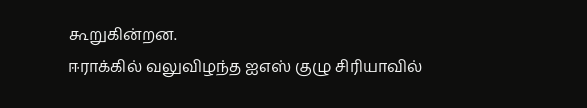கூறுகின்றன.
ஈராக்கில் வலுவிழந்த ஐஎஸ் குழு சிரியாவில்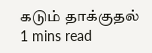கடும் தாக்குதல்
1 mins read